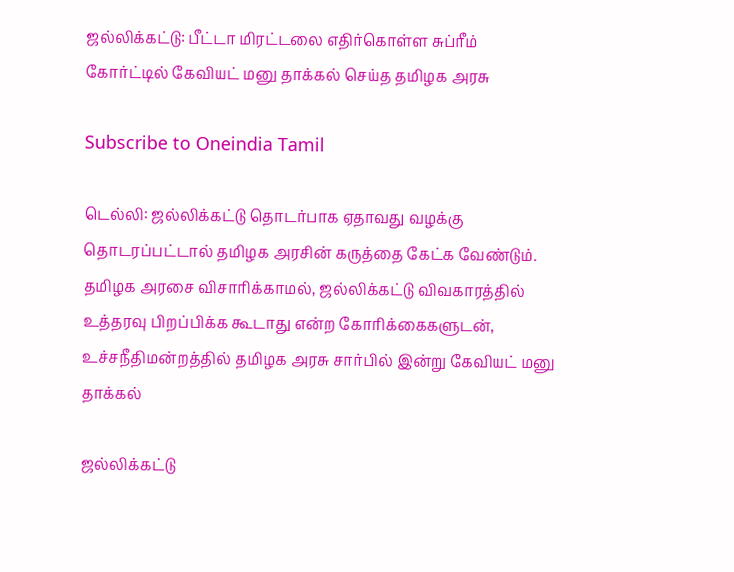ஜல்லிக்கட்டு: பீட்டா மிரட்டலை எதிர்கொள்ள சுப்ரீம் கோர்ட்டில் கேவியட் மனு தாக்கல் செய்த தமிழக அரசு

Subscribe to Oneindia Tamil

டெல்லி: ஜல்லிக்கட்டு தொடர்பாக ஏதாவது வழக்கு தொடரப்பட்டால் தமிழக அரசின் கருத்தை கேட்க வேண்டும். தமிழக அரசை விசாரிக்காமல், ஜல்லிக்கட்டு விவகாரத்தில் உத்தரவு பிறப்பிக்க கூடாது என்ற கோரிக்கைகளுடன், உச்சநீதிமன்றத்தில் தமிழக அரசு சார்பில் இன்று கேவியட் மனு தாக்கல்

ஜல்லிக்கட்டு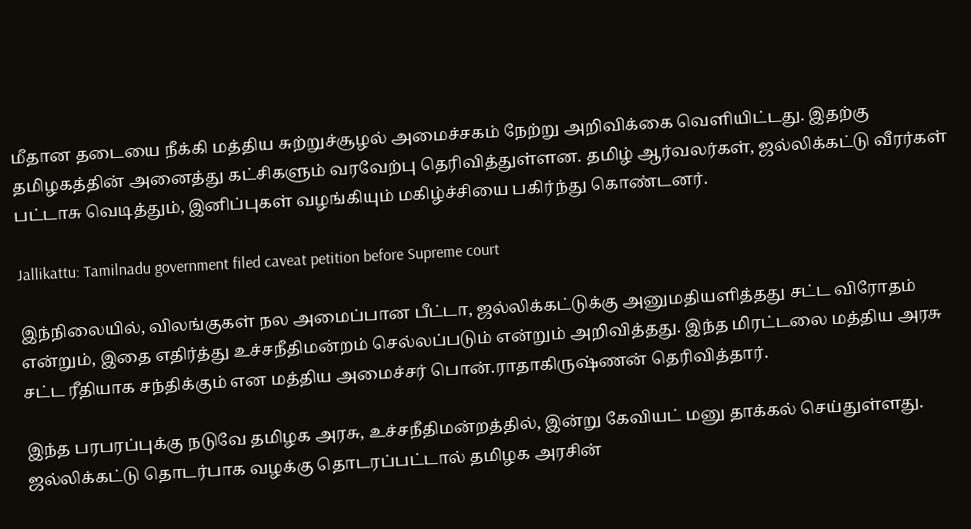மீதான தடையை நீக்கி மத்திய சுற்றுச்சூழல் அமைச்சகம் நேற்று அறிவிக்கை வெளியிட்டது. இதற்கு தமிழகத்தின் அனைத்து கட்சிகளும் வரவேற்பு தெரிவித்துள்ளன. தமிழ் ஆர்வலர்கள், ஜல்லிக்கட்டு வீரர்கள் பட்டாசு வெடித்தும், இனிப்புகள் வழங்கியும் மகிழ்ச்சியை பகிர்ந்து கொண்டனர்.

Jallikattu: Tamilnadu government filed caveat petition before Supreme court

இந்நிலையில், விலங்குகள் நல அமைப்பான பீட்டா, ஜல்லிக்கட்டுக்கு அனுமதியளித்தது சட்ட விரோதம் என்றும், இதை எதிர்த்து உச்சநீதிமன்றம் செல்லப்படும் என்றும் அறிவித்தது. இந்த மிரட்டலை மத்திய அரசு சட்ட ரீதியாக சந்திக்கும் என மத்திய அமைச்சர் பொன்.ராதாகிருஷ்ணன் தெரிவித்தார்.

இந்த பரபரப்புக்கு நடுவே தமிழக அரசு, உச்சநீதிமன்றத்தில், இன்று கேவியட் மனு தாக்கல் செய்துள்ளது. ஜல்லிக்கட்டு தொடர்பாக வழக்கு தொடரப்பட்டால் தமிழக அரசின்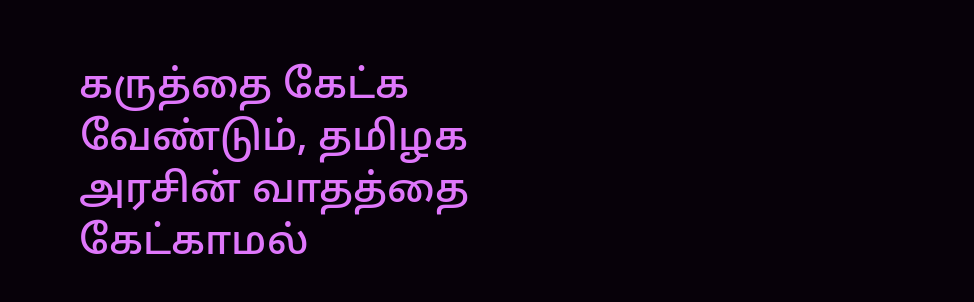கருத்தை கேட்க வேண்டும், தமிழக அரசின் வாதத்தை கேட்காமல்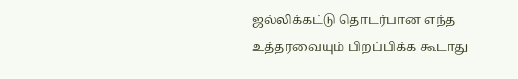ஜல்லிக்கட்டு தொடர்பான எந்த உத்தரவையும் பிறப்பிக்க கூடாது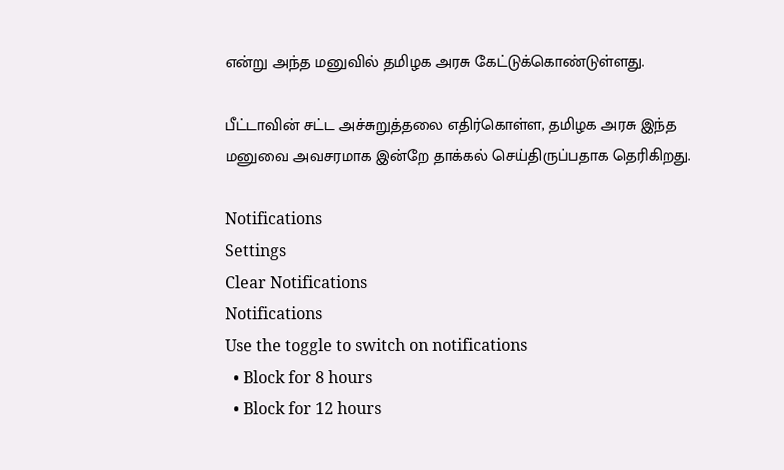என்று அந்த மனுவில் தமிழக அரசு கேட்டுக்கொண்டுள்ளது.

பீட்டாவின் சட்ட அச்சுறுத்தலை எதிர்கொள்ள, தமிழக அரசு இந்த மனுவை அவசரமாக இன்றே தாக்கல் செய்திருப்பதாக தெரிகிறது.

Notifications
Settings
Clear Notifications
Notifications
Use the toggle to switch on notifications
  • Block for 8 hours
  • Block for 12 hours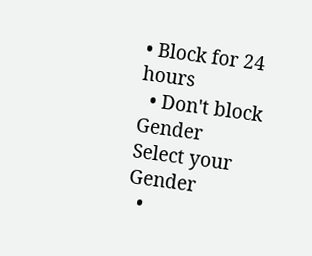• Block for 24 hours
  • Don't block
Gender
Select your Gender
  •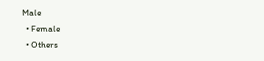Male
  • Female
  • Others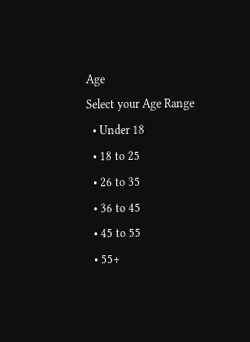Age
Select your Age Range
  • Under 18
  • 18 to 25
  • 26 to 35
  • 36 to 45
  • 45 to 55
  • 55+